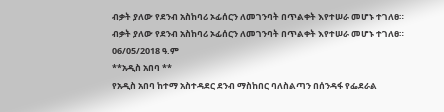ብቃት ያለው የደንብ አስከባሪ ኦፊሰርን ለመገንባት በጥልቀት እየተሠራ መሆኑ ተገለፀ።
ብቃት ያለው የደንብ አስከባሪ ኦፊሰርን ለመገንባት በጥልቀት እየተሠራ መሆኑ ተገለፀ።
06/05/2018 ዓ.ም
**አዲስ አበባ **
የአዲስ አበባ ከተማ አስተዳደር ደንብ ማስከበር ባለስልጣን በሰንዳፋ የፌደራል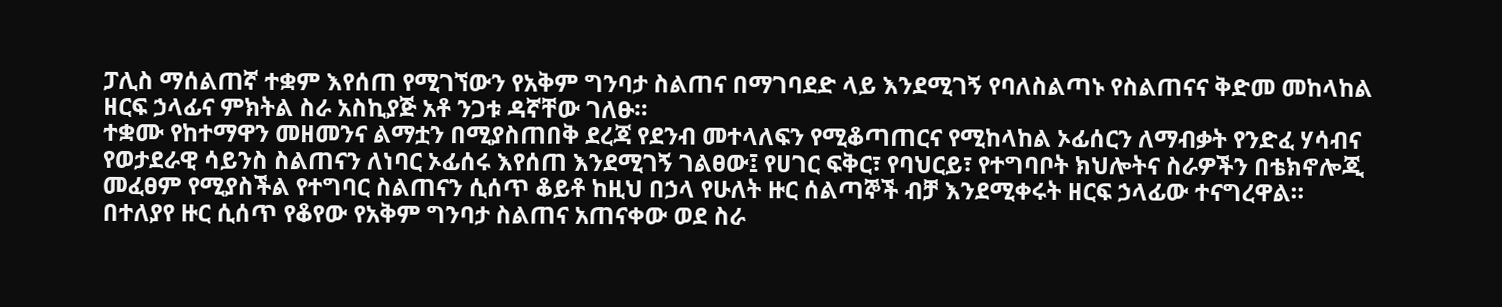ፓሊስ ማሰልጠኛ ተቋም እየሰጠ የሚገኘውን የአቅም ግንባታ ስልጠና በማገባደድ ላይ እንደሚገኝ የባለስልጣኑ የስልጠናና ቅድመ መከላከል ዘርፍ ኃላፊና ምክትል ስራ አስኪያጅ አቶ ንጋቱ ዳኛቸው ገለፁ።
ተቋሙ የከተማዋን መዘመንና ልማቷን በሚያስጠበቅ ደረጃ የደንብ መተላለፍን የሚቆጣጠርና የሚከላከል ኦፊሰርን ለማብቃት የንድፈ ሃሳብና የወታደራዊ ሳይንስ ስልጠናን ለነባር ኦፊሰሩ እየሰጠ እንደሚገኝ ገልፀው፤ የሀገር ፍቅር፣ የባህርይ፣ የተግባቦት ክህሎትና ስራዎችን በቴክኖሎጂ መፈፀም የሚያስችል የተግባር ስልጠናን ሲሰጥ ቆይቶ ከዚህ በኃላ የሁለት ዙር ሰልጣኞች ብቻ እንደሚቀሩት ዘርፍ ኃላፊው ተናግረዋል።
በተለያየ ዙር ሲሰጥ የቆየው የአቅም ግንባታ ስልጠና አጠናቀው ወደ ስራ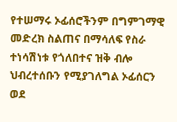የተሠማሩ ኦፊሰሮችንም በግምገማዊ መድረክ ስልጠና በማሳለፍ የስራ ተነሳሽነቱ የጎለበተና ዝቅ ብሎ ህብረተሰቡን የሚያገለግል ኦፊሰርን ወደ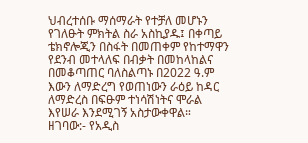ህብረተሰቡ ማሰማራት የተቻለ መሆኑን የገለፁት ምክትል ስራ አስኪያዱ፤ በቀጣይ ቴክኖሎጂን በስፋት በመጠቀም የከተማዋን የደንብ መተላለፍ በብቃት በመከላከልና በመቆጣጠር ባለስልጣኑ በ2022 ዓ.ም እውን ለማድረግ የወጠነውን ራዕይ ከዳር ለማድረስ በፍፁም ተነሳሽነትና ሞራል እየሠራ እንደሚገኝ አስታውቀዋል።
ዘገባው:- የአዲስ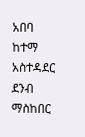አበባ ከተማ አስተዳደር ደንብ ማስከበር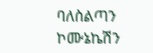ባለስልጣን ኮሙኔኬሽን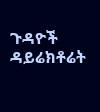ጉዳዮች ዳይሬክቶሬት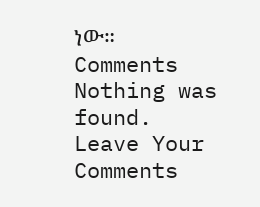ነው።
Comments
Nothing was found.
Leave Your Comments